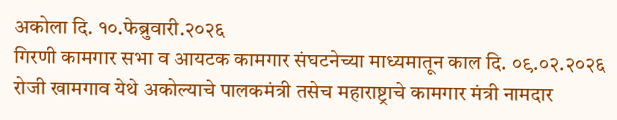अकोला दि. १०.फेब्रुवारी.२०२६
गिरणी कामगार सभा व आयटक कामगार संघटनेच्या माध्यमातून काल दि. ०९.०२.२०२६ रोजी खामगाव येथे अकोल्याचे पालकमंत्री तसेच महाराष्ट्राचे कामगार मंत्री नामदार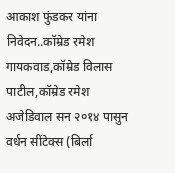आकाश फुंडकर यांना निवेदन..कॉम्रेड रमेश गायकवाड,कॉम्रेड विलास पाटील,कॉम्रेड रमेश अजेडिवाल सन २०१४ पासुन वर्धन सींटेक्स (बिर्ला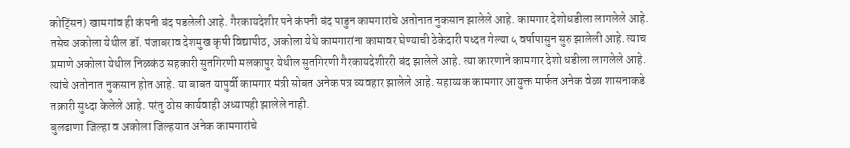कोट्सिंन) खामगांव ही कंपनी बंद पडलेली आहे. गैरकायदेशीर पने कंपनी बंद पाडुन कामगारांचे अतोनात नुकसान झालेले आहे. कामगार देशोधडीला लागलेले आहे. तसेच अकोला येथील डॉ. पंजाबराव देशमुख कृषी विद्यापीठ, अकोला येथे कामगारांना कामावर घेण्याची ठेकेदारी पध्दत गेल्या ५ वर्षापासुन सुरु झालेली आहे. त्याच प्रमाणे अकोला येथील निळकंठ सहकारी सुतगिरणी मलकापुर येथील सुतगिरणी गैरकायदेशीररी बंद झालेले आहे. त्या कारणाने कामगार देशो धडीला लागलेले आहे. त्यांचे अतोनात नुकसान होत आहे. या बाबत यापुर्वी कामगार मंत्री सोबत अनेक पत्र व्यवहार झालेले आहे. सहाय्यक कामगार आयुक्त मार्फत अनेक वेळा शासनाकडे तक्रारी सुध्दा केलेले आहे. परंतु ठोस कार्यवाही अध्यापही झालेले नाही.
बुलढाणा जिल्हा व अकोला जिल्हयात अनेक कामगारांचे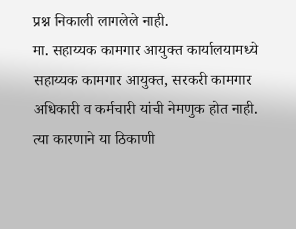प्रश्न निकाली लागलेले नाही.
मा. सहाय्यक कामगार आयुक्त कार्यालयामध्ये सहाय्यक कामगार आयुक्त, सरकरी कामगार अधिकारी व कर्मचारी यांची नेमणुक होत नाही. त्या कारणाने या ठिकाणी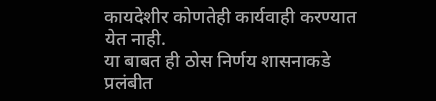कायदेशीर कोणतेही कार्यवाही करण्यात येत नाही.
या बाबत ही ठोस निर्णय शासनाकडे प्रलंबीत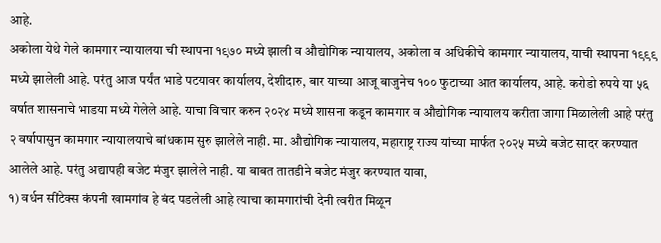आहे.
अकोला येथे गेले कामगार न्यायालया ची स्थापना १९७० मध्ये झाली व औद्योगिक न्यायालय, अकोला व अधिकीचे कामगार न्यायालय, याची स्थापना १९९९ मध्ये झालेली आहे. परंतु आज पर्यंत भाडे पटयावर कार्यालय, देशीदारु, बार याच्या आजू बाजुनेच १०० फुटाच्या आत कार्यालय, आहे. करोडो रुपये या ५६ वर्षात शासनाचे भाडया मध्ये गेलेले आहे. याचा विचार करुन २०२४ मध्ये शासना कडून कामगार व औद्योगिक न्यायालय करीता जागा मिळालेली आहे परंतु २ वर्षापासुन कामगार न्यायालयाचे बांधकाम सुरु झालेले नाही. मा. औद्योगिक न्यायालय, महाराष्ट्र राज्य यांच्या मार्फत २०२५ मध्ये बजेट सादर करण्यात आलेले आहे. परंतु अद्यापही बजेट मंजुर झालेले नाही. या बाबत तातडीने बजेट मंजुर करण्यात यावा,
१) वर्धन सींटेक्स कंपनी खामगांव हे बंद पडलेली आहे त्याचा कामगारांची देनी त्वरीत मिळून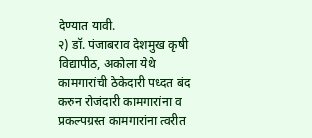देण्यात यावी.
२) डॉ. पंजाबराव देशमुख कृषी विद्यापीठ, अकोला येथे कामगारांची ठेकेदारी पध्दत बंद करुन रोजंदारी कामगारांना व प्रकल्पग्रस्त कामगारांना त्वरीत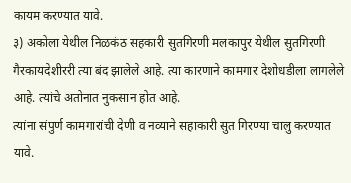कायम करण्यात यावे.
३) अकोला येथील निळकंठ सहकारी सुतगिरणी मलकापुर येथील सुतगिरणी गैरकायदेशीररी त्या बंद झालेले आहे. त्या कारणाने कामगार देशोधडीला लागलेले आहे. त्यांचे अतोनात नुकसान होत आहे.
त्यांना संपुर्ण कामगारांची देणी व नव्याने सहाकारी सुत गिरण्या चालु करण्यात यावे.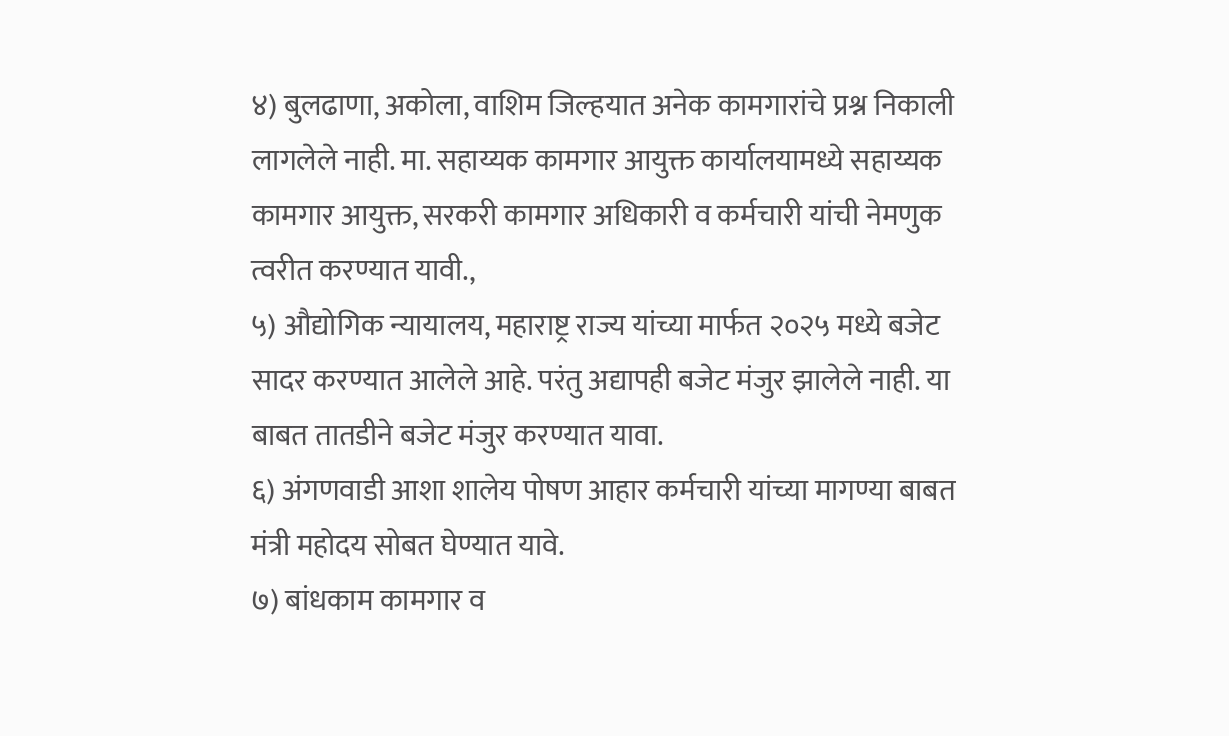४) बुलढाणा, अकोला, वाशिम जिल्हयात अनेक कामगारांचे प्रश्न निकाली लागलेले नाही. मा. सहाय्यक कामगार आयुक्त कार्यालयामध्ये सहाय्यक कामगार आयुक्त, सरकरी कामगार अधिकारी व कर्मचारी यांची नेमणुक त्वरीत करण्यात यावी.,
५) औद्योगिक न्यायालय, महाराष्ट्र राज्य यांच्या मार्फत २०२५ मध्ये बजेट सादर करण्यात आलेले आहे. परंतु अद्यापही बजेट मंजुर झालेले नाही. या बाबत तातडीने बजेट मंजुर करण्यात यावा.
६) अंगणवाडी आशा शालेय पोषण आहार कर्मचारी यांच्या मागण्या बाबत मंत्री महोदय सोबत घेण्यात यावे.
७) बांधकाम कामगार व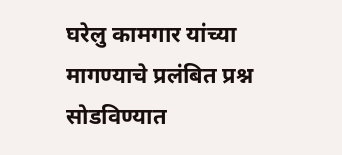घरेलु कामगार यांच्या मागण्याचे प्रलंबित प्रश्न सोडविण्यात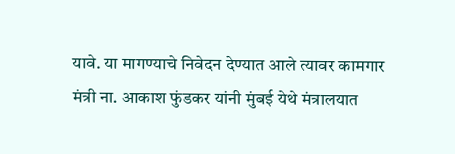यावे. या मागण्याचे निवेदन देण्यात आले त्यावर कामगार मंत्री ना. आकाश फुंडकर यांनी मुंबई येथे मंत्रालयात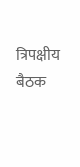त्रिपक्षीय बैठक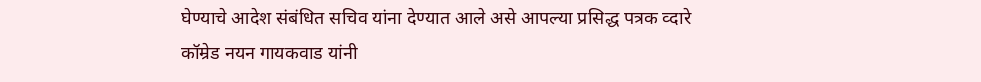घेण्याचे आदेश संबंधित सचिव यांना देण्यात आले असे आपल्या प्रसिद्ध पत्रक व्दारे कॉम्रेड नयन गायकवाड यांनी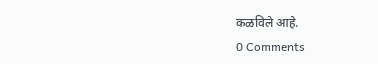कळविले आहे.
0 Comments